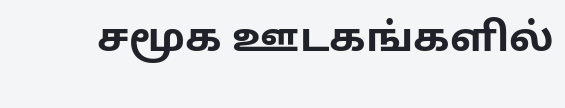சமூக ஊடகங்களில்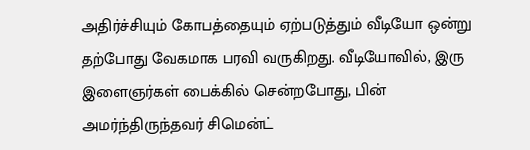அதிர்ச்சியும் கோபத்தையும் ஏற்படுத்தும் வீடியோ ஒன்று தற்போது வேகமாக பரவி வருகிறது. வீடியோவில், இரு இளைஞர்கள் பைக்கில் சென்றபோது, பின் அமர்ந்திருந்தவர் சிமென்ட்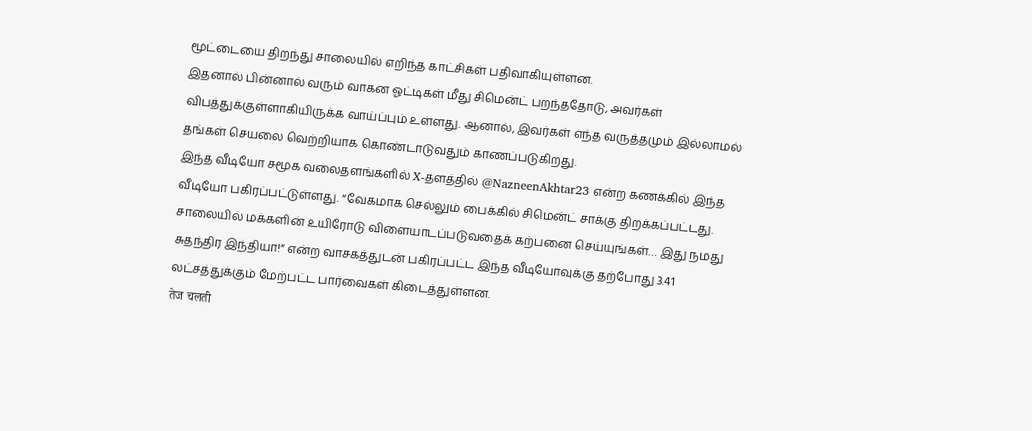மூட்டையை திறந்து சாலையில் எறிந்த காட்சிகள் பதிவாகியுள்ளன.
இதனால் பின்னால் வரும் வாகன ஓட்டிகள் மீது சிமென்ட் பறந்ததோடு, அவர்கள் விபத்துக்குள்ளாகியிருக்க வாய்ப்பும் உள்ளது. ஆனால், இவர்கள் எந்த வருத்தமும் இல்லாமல் தங்கள் செயலை வெற்றியாக கொண்டாடுவதும் காணப்படுகிறது.
இந்த வீடியோ சமூக வலைதளங்களில் X-தளத்தில் @NazneenAkhtar23 என்ற கணக்கில் இந்த வீடியோ பகிரப்பட்டுள்ளது. “வேகமாக செல்லும் பைக்கில் சிமென்ட் சாக்கு திறக்கப்பட்டது. சாலையில் மக்களின் உயிரோடு விளையாடப்படுவதைக் கற்பனை செய்யுங்கள்… இது நமது சுதந்திர இந்தியா!” என்ற வாசகத்துடன் பகிரப்பட்ட இந்த வீடியோவுக்கு தற்போது 3.41 லட்சத்துக்கும் மேற்பட்ட பார்வைகள் கிடைத்துள்ளன.
तेज चलती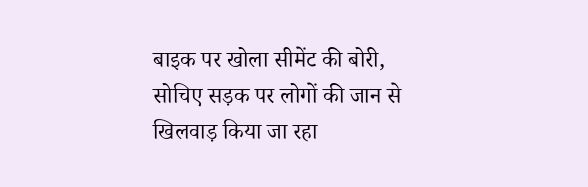बाइक पर खोला सीमेंट की बोरी,
सोचिए सड़क पर लोगों की जान से खिलवाड़ किया जा रहा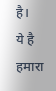है।
ये है हमारा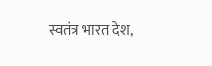स्वतंत्र भारत देश,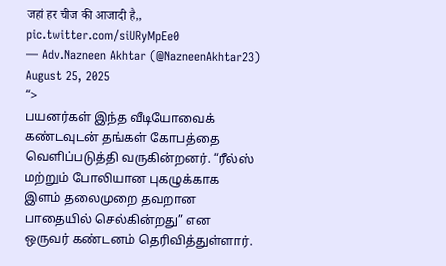जहां हर चीज की आजादी है,, pic.twitter.com/siURyMpEe0
— Adv.Nazneen Akhtar (@NazneenAkhtar23) August 25, 2025
“>
பயனர்கள் இந்த வீடியோவைக் கண்டவுடன் தங்கள் கோபத்தை வெளிப்படுத்தி வருகின்றனர். “ரீல்ஸ் மற்றும் போலியான புகழுக்காக இளம் தலைமுறை தவறான பாதையில் செல்கின்றது” என ஒருவர் கண்டனம் தெரிவித்துள்ளார்.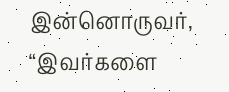இன்னொருவர், “இவர்களை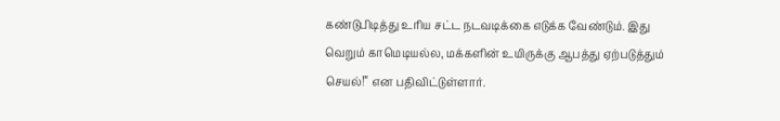கண்டுபிடித்து உரிய சட்ட நடவடிக்கை எடுக்க வேண்டும். இது வெறும் காமெடியல்ல, மக்களின் உயிருக்கு ஆபத்து ஏற்படுத்தும் செயல்!” என பதிவிட்டுள்ளார்.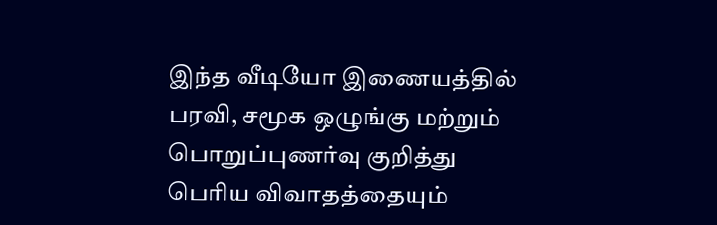இந்த வீடியோ இணையத்தில் பரவி, சமூக ஒழுங்கு மற்றும் பொறுப்புணர்வு குறித்து பெரிய விவாதத்தையும்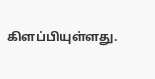கிளப்பியுள்ளது.